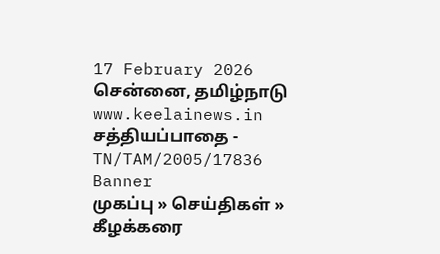17 February 2026 சென்னை, தமிழ்நாடு
www.keelainews.in
சத்தியப்பாதை - TN/TAM/2005/17836
Banner
முகப்பு » செய்திகள் » கீழக்கரை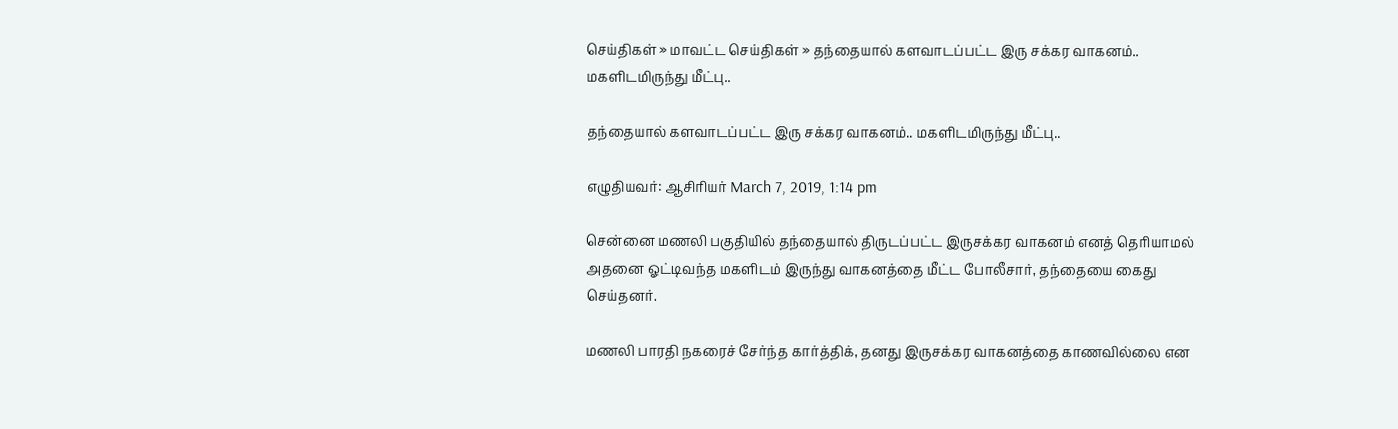செய்திகள் » மாவட்ட செய்திகள் » தந்தையால் களவாடப்பட்ட இரு சக்கர வாகனம்.. மகளிடமிருந்து மீட்பு..

தந்தையால் களவாடப்பட்ட இரு சக்கர வாகனம்.. மகளிடமிருந்து மீட்பு..

எழுதியவர்: ஆசிரியர் March 7, 2019, 1:14 pm

சென்னை மணலி பகுதியில் தந்தையால் திருடப்பட்ட இருசக்கர வாகனம் எனத் தெரியாமல் அதனை ஓட்டிவந்த மகளிடம் இருந்து வாகனத்தை மீட்ட போலீசார், தந்தையை கைது செய்தனர்.

மணலி பாரதி நகரைச் சேர்ந்த கார்த்திக், தனது இருசக்கர வாகனத்தை காணவில்லை என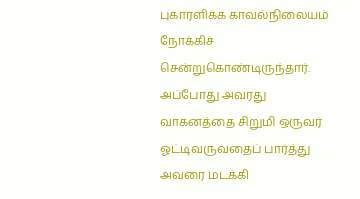புகாரளிக்க காவல்நிலையம் நோக்கிச் சென்றுகொண்டிருந்தார். அப்போது அவரது வாகனத்தை சிறுமி ஒருவர் ஓட்டிவருவதைப் பார்த்து அவரை மடக்கி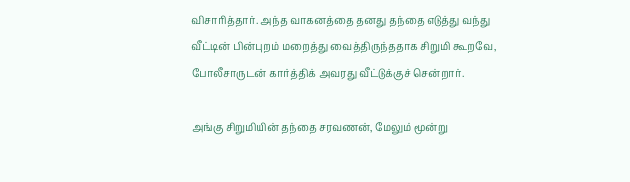விசாரித்தார். அந்த வாகனத்தை தனது தந்தை எடுத்து வந்து வீட்டின் பின்புறம் மறைத்து வைத்திருந்ததாக சிறுமி கூறவே, போலீசாருடன் கார்த்திக் அவரது வீட்டுக்குச் சென்றார்.

அங்கு சிறுமியின் தந்தை சரவணன், மேலும் மூன்று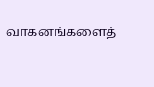வாகனங்களைத்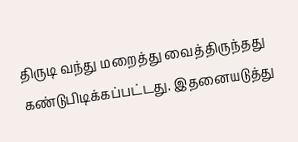திருடி வந்து மறைத்து வைத்திருந்தது கண்டுபிடிக்கப்பட்டது. இதனையடுத்து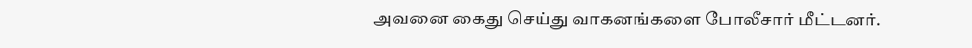அவனை கைது செய்து வாகனங்களை போலீசார் மீட்டனர்.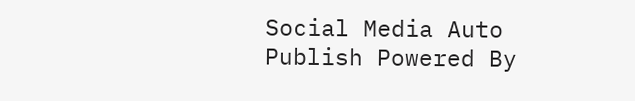Social Media Auto Publish Powered By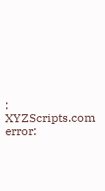: XYZScripts.com
error: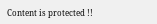Content is protected !!